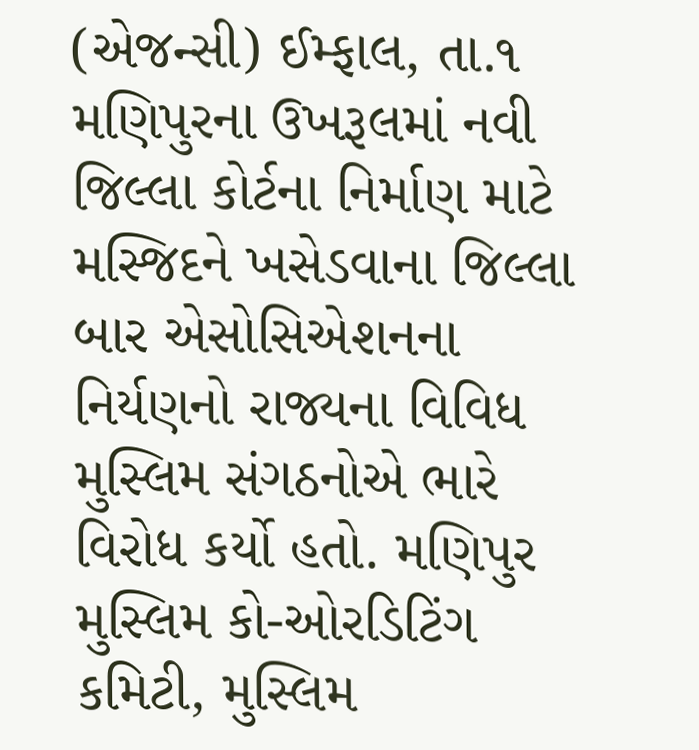(એજન્સી) ઈમ્ફાલ, તા.૧
મણિપુરના ઉખરૂલમાં નવી જિલ્લા કોર્ટના નિર્માણ માટે મસ્જિદને ખસેડવાના જિલ્લા બાર એસોસિએશનના નિર્યણનો રાજ્યના વિવિધ મુસ્લિમ સંગઠનોએ ભારે વિરોધ કર્યો હતો. મણિપુર મુસ્લિમ કો-ઓરડિટિંગ કમિટી, મુસ્લિમ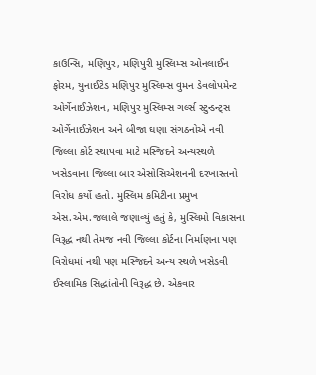કાઉન્સિ, મણિપુર, મણિપુરી મુસ્લિમ્સ ઓનલાઈન ફોરમ, યુનાઈટેડ મણિપુર મુસ્લિમ્સ વુમન ડેવલોપમેન્ટ ઓર્ગેનાઈઝેશન, મણિપુર મુસ્લિમ્સ ગર્લ્સ સ્ટુન્ડન્ટ્સ ઓર્ગેનાઈઝેશન અને બીજા ઘણા સંગઠનોએ નવી જિલ્લા કોર્ટ સ્થાપવા માટે મસ્જિદને અન્યસ્થળે ખસેડવાના જિલ્લા બાર એસોસિએશનની દરખાસ્તનો વિરોધ કર્યો હતો. મુસ્લિમ કમિટીના પ્રમુખ એસ.એમ.જલાલે જણાવ્યું હતું કે, મુસ્લિમો વિકાસના વિરૂદ્ધ નથી તેમજ નવી જિલ્લા કોર્ટના નિર્માણના પણ વિરોધમાં નથી પણ મસ્જિદને અન્ય સ્થળે ખસેડવી ઈસ્લામિક સિદ્ધાંતોની વિરૂદ્ધ છે. એકવાર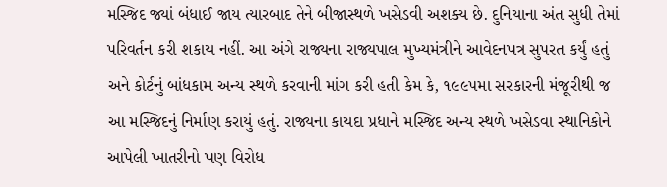મસ્જિદ જ્યાં બંધાઈ જાય ત્યારબાદ તેને બીજાસ્થળે ખસેડવી અશક્ય છે. દુનિયાના અંત સુધી તેમાં પરિવર્તન કરી શકાય નહીં. આ અંગે રાજ્યના રાજ્યપાલ મુખ્યમંત્રીને આવેદનપત્ર સુપરત કર્યું હતું અને કોર્ટનું બાંધકામ અન્ય સ્થળે કરવાની માંગ કરી હતી કેમ કે, ૧૯૯૫મા સરકારની મંજૂરીથી જ આ મસ્જિદનું નિર્માણ કરાયું હતું. રાજ્યના કાયદા પ્રધાને મસ્જિદ અન્ય સ્થળે ખસેડવા સ્થાનિકોને આપેલી ખાતરીનો પણ વિરોધ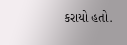કરાયો હતો.